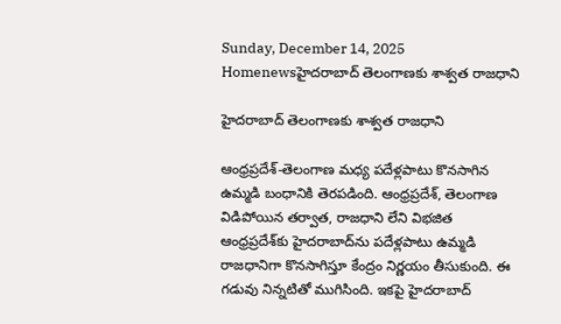Sunday, December 14, 2025
Homenewsహైదరాబాద్ తెలంగాణకు శాశ్వత రాజధాని

హైదరాబాద్ తెలంగాణకు శాశ్వత రాజధాని

ఆంధ్రప్రదేశ్-తెలంగాణ మధ్య పదేళ్లపాటు కొనసాగిన ఉమ్మడి బంధానికి తెరపడింది. ఆంధ్రప్రదేశ్, తెలంగాణ విడిపోయిన తర్వాత, రాజధాని లేని విభజిత ఆంధ్రప్రదేశ్‌కు హైదరాబాద్‌ను పదేళ్లపాటు ఉమ్మడి రాజధానిగా కొనసాగిస్తూ కేంద్రం నిర్ణయం తీసుకుంది. ఈ గడువు నిన్నటితో ముగిసింది. ఇకపై హైదరాబాద్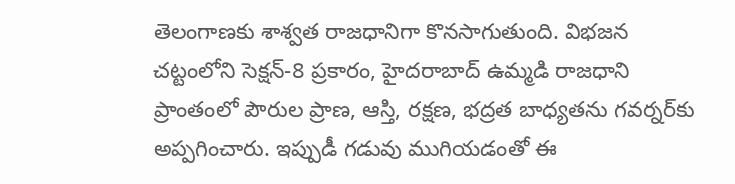తెలంగాణకు శాశ్వత రాజధానిగా కొనసాగుతుంది. విభజన చట్టంలోని సెక్షన్-8 ప్రకారం, హైదరాబాద్ ఉమ్మడి రాజధాని ప్రాంతంలో పౌరుల ప్రాణ, ఆస్తి, రక్షణ, భద్రత బాధ్యతను గవర్నర్‌కు అప్పగించారు. ఇప్పుడీ గడువు ముగియడంతో ఈ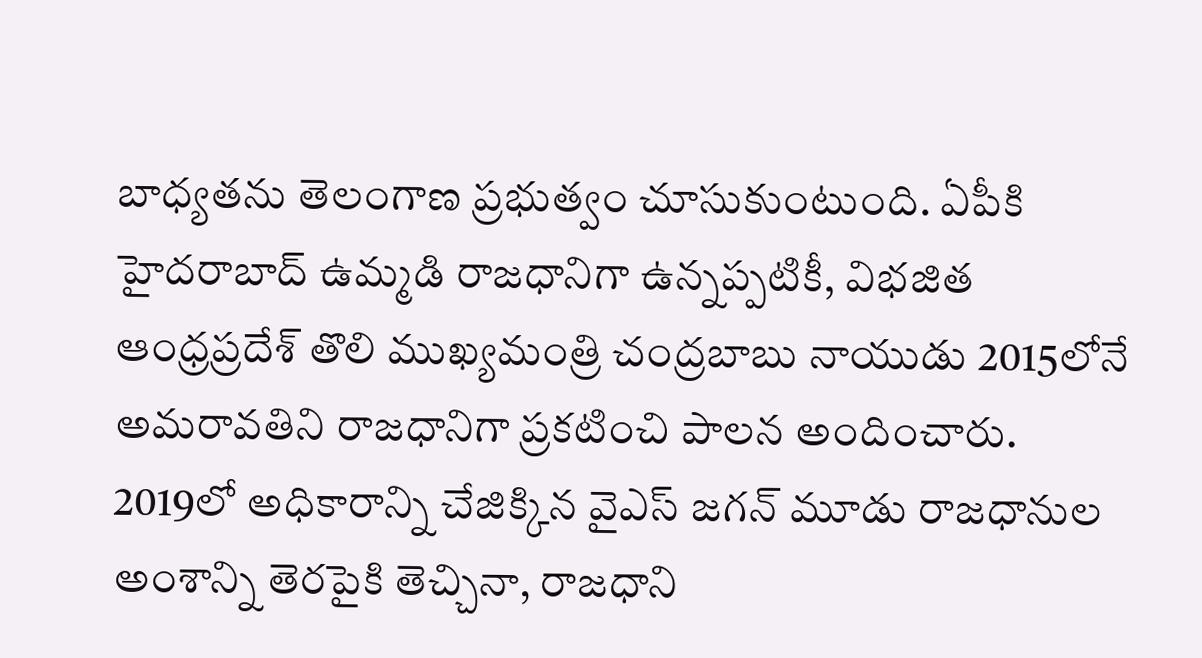బాధ్యతను తెలంగాణ ప్రభుత్వం చూసుకుంటుంది. ఏపీకి హైదరాబాద్ ఉమ్మడి రాజధానిగా ఉన్నప్పటికీ, విభజిత ఆంధ్రప్రదేశ్ తొలి ముఖ్యమంత్రి చంద్రబాబు నాయుడు 2015లోనే అమరావతిని రాజధానిగా ప్రకటించి పాలన అందించారు. 2019లో అధికారాన్ని చేజిక్కిన వైఎస్ జగన్ మూడు రాజధానుల అంశాన్ని తెరపైకి తెచ్చినా, రాజధాని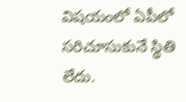విషయంలో ఏపీలో సరిచూసుకునే స్థితి లేదు.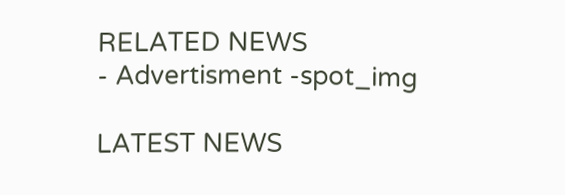RELATED NEWS
- Advertisment -spot_img

LATEST NEWS